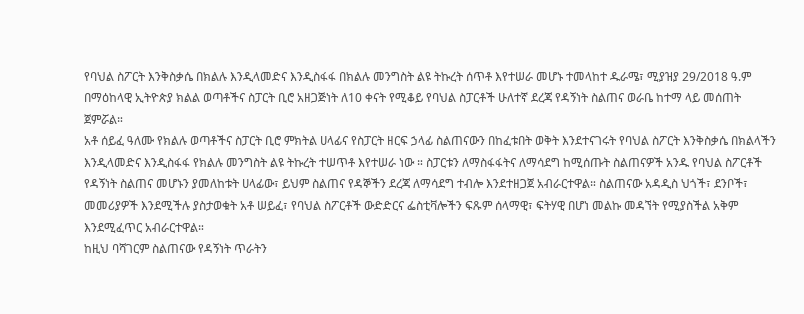የባህል ስፖርት እንቅስቃሴ በክልሉ እንዲላመድና እንዲስፋፋ በክልሉ መንግስት ልዩ ትኩረት ሰጥቶ እየተሠራ መሆኑ ተመላከተ ዱራሜ፣ ሚያዝያ 29/2018 ዓ.ም በማዕከላዊ ኢትዮጵያ ክልል ወጣቶችና ስፓርት ቢሮ አዘጋጅነት ለ10 ቀናት የሚቆይ የባህል ስፓርቶች ሁለተኛ ደረጃ የዳኝነት ስልጠና ወራቤ ከተማ ላይ መሰጠት ጀምሯል።
አቶ ሰይፈ ዓለሙ የክልሉ ወጣቶችና ስፓርት ቢሮ ምክትል ሀላፊና የስፓርት ዘርፍ ኃላፊ ስልጠናውን በከፈቱበት ወቅት እንደተናገሩት የባህል ስፖርት እንቅስቃሴ በክልላችን እንዲላመድና እንዲስፋፋ የክልሉ መንግስት ልዩ ትኩረት ተሠጥቶ እየተሠራ ነው ። ስፓርቱን ለማስፋፋትና ለማሳደግ ከሚሰጡት ስልጠናዎች አንዱ የባህል ስፖርቶች የዳኝነት ስልጠና መሆኑን ያመለከቱት ሀላፊው፣ ይህም ስልጠና የዳኞችን ደረጃ ለማሳደግ ተብሎ እንደተዘጋጀ አብራርተዋል። ስልጠናው አዳዲስ ህጎች፣ ደንቦች፣ መመሪያዎች እንደሚችሉ ያስታወቁት አቶ ሠይፈ፣ የባህል ስፖርቶች ውድድርና ፌስቲቫሎችን ፍጹም ሰላማዊ፣ ፍትሃዊ በሆነ መልኩ መዳኘት የሚያስችል አቅም እንደሚፈጥር አብራርተዋል።
ከዚህ ባሻገርም ስልጠናው የዳኝነት ጥራትን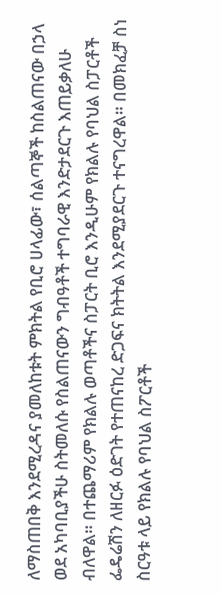ለማስጠበቅ እንደሚረዳና ያመለከቱት ምክትል የቢሮ ሀላፊው፣ ሰልጣኞች ከስልጠናው በኃላ ወደ አካባቢያችሁ ስትመለሱ የስልጠናውን ግብዓቶች ተግባራዊ እንድታደርጉ እጠይቃለሁ ብለዋል። በተጨማሪም የክልሉ ወጣቶችና ስፓርት ቢሮ እንዲሁም የክልሉ የባህል ስፓርቶች ፌዴሬሽን ለዘርፉ ዕድገት የተጠናከረ ድጋፍና ክትትል እንደሚያደርጉ ተናግረዋል። በመክፈቻ ስነ ስርዓቱ ላይ የክልሉ የባህል ስፖርቶች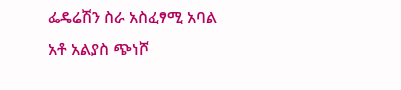ፌዴሬሽን ስራ አስፈፃሚ አባል አቶ አልያስ ጭነሾ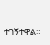ተገኝተዋል።